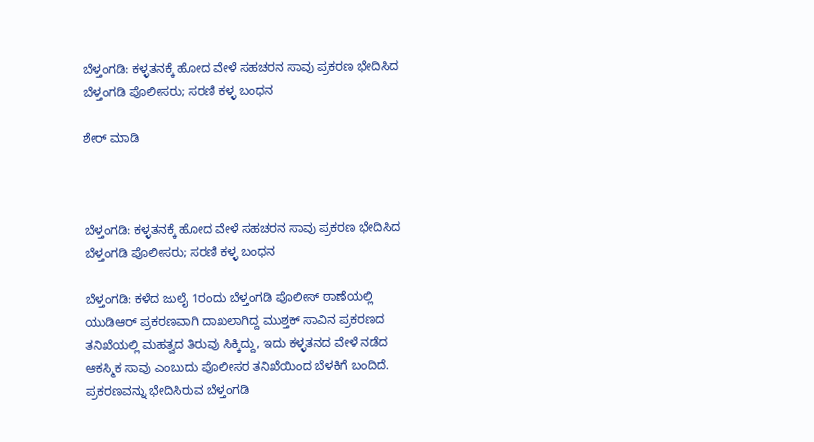ಬೆಳ್ತಂಗಡಿ: ಕಳ್ಳತನಕ್ಕೆ ಹೋದ ವೇಳೆ ಸಹಚರನ ಸಾವು ಪ್ರಕರಣ ಭೇದಿಸಿದ ಬೆಳ್ತಂಗಡಿ ಪೊಲೀಸರು; ಸರಣಿ ಕಳ್ಳ ಬಂಧನ

ಶೇರ್ ಮಾಡಿ



ಬೆಳ್ತಂಗಡಿ: ಕಳ್ಳತನಕ್ಕೆ ಹೋದ ವೇಳೆ ಸಹಚರನ ಸಾವು ಪ್ರಕರಣ ಭೇದಿಸಿದ ಬೆಳ್ತಂಗಡಿ ಪೊಲೀಸರು; ಸರಣಿ ಕಳ್ಳ ಬಂಧನ

ಬೆಳ್ತಂಗಡಿ: ಕಳೆದ ಜುಲೈ 1ರಂದು ಬೆಳ್ತಂಗಡಿ ಪೊಲೀಸ್ ಠಾಣೆಯಲ್ಲಿ ಯುಡಿಆರ್ ಪ್ರಕರಣವಾಗಿ ದಾಖಲಾಗಿದ್ದ ಮುಶ್ತಕ್ ಸಾವಿನ ಪ್ರಕರಣದ ತನಿಖೆಯಲ್ಲಿ ಮಹತ್ವದ ತಿರುವು ಸಿಕ್ಕಿದ್ದು, ಇದು ಕಳ್ಳತನದ ವೇಳೆ ನಡೆದ ಆಕಸ್ಮಿಕ ಸಾವು ಎಂಬುದು ಪೊಲೀಸರ ತನಿಖೆಯಿಂದ ಬೆಳಕಿಗೆ ಬಂದಿದೆ. ಪ್ರಕರಣವನ್ನು ಭೇದಿಸಿರುವ ಬೆಳ್ತಂಗಡಿ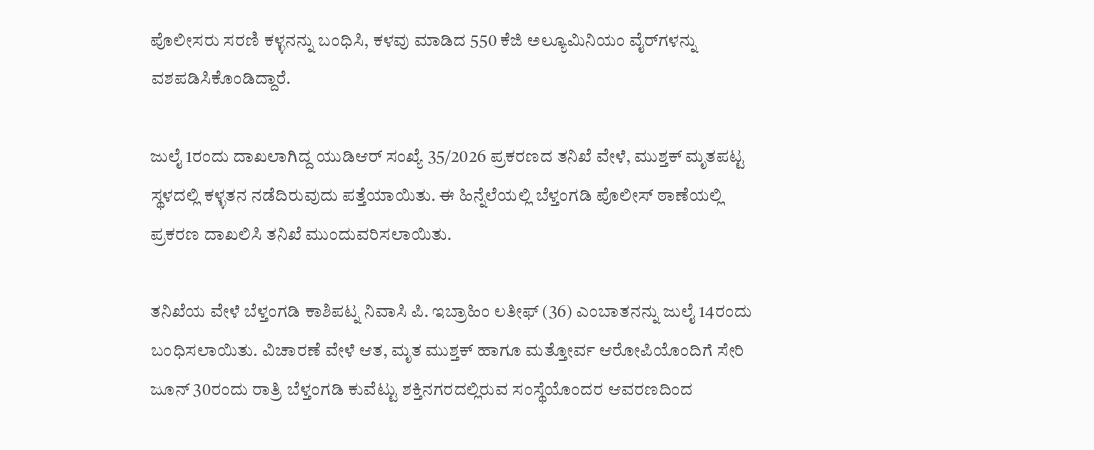ಪೊಲೀಸರು ಸರಣಿ ಕಳ್ಳನನ್ನು ಬಂಧಿಸಿ, ಕಳವು ಮಾಡಿದ 550 ಕೆಜಿ ಅಲ್ಯೂಮಿನಿಯಂ ವೈರ್‌ಗಳನ್ನು ವಶಪಡಿಸಿಕೊಂಡಿದ್ದಾರೆ.

ಜುಲೈ 1ರಂದು ದಾಖಲಾಗಿದ್ದ ಯುಡಿಆರ್ ಸಂಖ್ಯೆ 35/2026 ಪ್ರಕರಣದ ತನಿಖೆ ವೇಳೆ, ಮುಶ್ತಕ್ ಮೃತಪಟ್ಟ ಸ್ಥಳದಲ್ಲಿ ಕಳ್ಳತನ ನಡೆದಿರುವುದು ಪತ್ತೆಯಾಯಿತು. ಈ ಹಿನ್ನೆಲೆಯಲ್ಲಿ ಬೆಳ್ತಂಗಡಿ ಪೊಲೀಸ್ ಠಾಣೆಯಲ್ಲಿ ಪ್ರಕರಣ ದಾಖಲಿಸಿ ತನಿಖೆ ಮುಂದುವರಿಸಲಾಯಿತು.

ತನಿಖೆಯ ವೇಳೆ ಬೆಳ್ತಂಗಡಿ ಕಾಶಿಪಟ್ನ ನಿವಾಸಿ ಪಿ. ಇಬ್ರಾಹಿಂ ಲತೀಫ್ (36) ಎಂಬಾತನನ್ನು ಜುಲೈ 14ರಂದು ಬಂಧಿಸಲಾಯಿತು. ವಿಚಾರಣೆ ವೇಳೆ ಆತ, ಮೃತ ಮುಶ್ತಕ್ ಹಾಗೂ ಮತ್ತೋರ್ವ ಆರೋಪಿಯೊಂದಿಗೆ ಸೇರಿ ಜೂನ್ 30ರಂದು ರಾತ್ರಿ ಬೆಳ್ತಂಗಡಿ ಕುವೆಟ್ಟು ಶಕ್ತಿನಗರದಲ್ಲಿರುವ ಸಂಸ್ಥೆಯೊಂದರ ಆವರಣದಿಂದ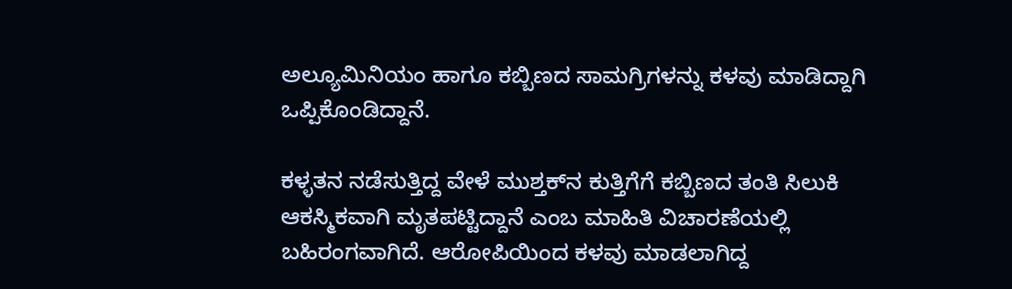ಅಲ್ಯೂಮಿನಿಯಂ ಹಾಗೂ ಕಬ್ಬಿಣದ ಸಾಮಗ್ರಿಗಳನ್ನು ಕಳವು ಮಾಡಿದ್ದಾಗಿ ಒಪ್ಪಿಕೊಂಡಿದ್ದಾನೆ.

ಕಳ್ಳತನ ನಡೆಸುತ್ತಿದ್ದ ವೇಳೆ ಮುಶ್ತಕ್‌ನ ಕುತ್ತಿಗೆಗೆ ಕಬ್ಬಿಣದ ತಂತಿ ಸಿಲುಕಿ ಆಕಸ್ಮಿಕವಾಗಿ ಮೃತಪಟ್ಟಿದ್ದಾನೆ ಎಂಬ ಮಾಹಿತಿ ವಿಚಾರಣೆಯಲ್ಲಿ ಬಹಿರಂಗವಾಗಿದೆ. ಆರೋಪಿಯಿಂದ ಕಳವು ಮಾಡಲಾಗಿದ್ದ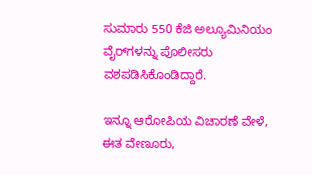ಸುಮಾರು 550 ಕೆಜಿ ಅಲ್ಯೂಮಿನಿಯಂ ವೈರ್‌ಗಳನ್ನು ಪೊಲೀಸರು ವಶಪಡಿಸಿಕೊಂಡಿದ್ದಾರೆ.

ಇನ್ನೂ ಆರೋಪಿಯ ವಿಚಾರಣೆ ವೇಳೆ, ಈತ ವೇಣೂರು,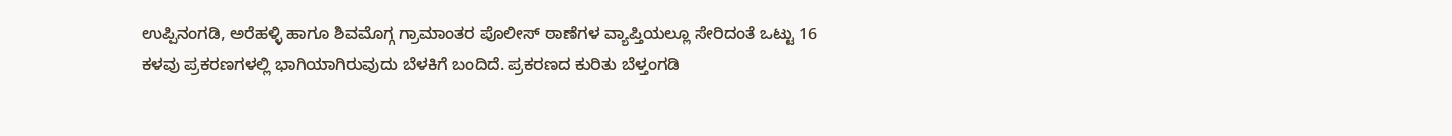ಉಪ್ಪಿನಂಗಡಿ, ಅರೆಹಳ್ಳಿ ಹಾಗೂ ಶಿವಮೊಗ್ಗ ಗ್ರಾಮಾಂತರ ಪೊಲೀಸ್ ಠಾಣೆಗಳ ವ್ಯಾಪ್ತಿಯಲ್ಲೂ ಸೇರಿದಂತೆ ಒಟ್ಟು 16 ಕಳವು ಪ್ರಕರಣಗಳಲ್ಲಿ ಭಾಗಿಯಾಗಿರುವುದು ಬೆಳಕಿಗೆ ಬಂದಿದೆ. ಪ್ರಕರಣದ ಕುರಿತು ಬೆಳ್ತಂಗಡಿ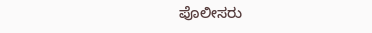ಪೊಲೀಸರು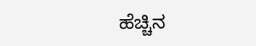ಹೆಚ್ಚಿನ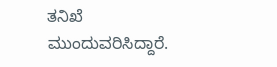ತನಿಖೆ ಮುಂದುವರಿಸಿದ್ದಾರೆ.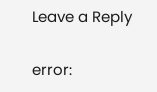Leave a Reply

error: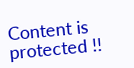Content is protected !!